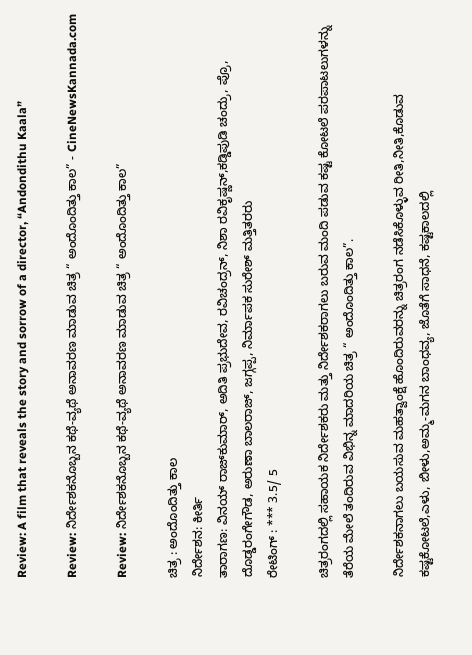Review: A film that reveals the story and sorrow of a director, “Andondithu Kaala”

Review: ನಿರ್ದೇಶಕನೊಬ್ಬನ ಕಥೆ-ವ್ಯಥೆ ಅನಾವರಣ ಮಾಡುವ ಚಿತ್ರ “ ಅಂದೊಂದಿತ್ತು ಕಾಲ” - CineNewsKannada.com

Review: ನಿರ್ದೇಶಕನೊಬ್ಬನ ಕಥೆ-ವ್ಯಥೆ ಅನಾವರಣ ಮಾಡುವ ಚಿತ್ರ “ ಅಂದೊಂದಿತ್ತು ಕಾಲ”

ಚಿತ್ರ : ಅಂದೊಂದಿತ್ತು ಕಾಲ
ನಿರ್ದೇಶನ: ಕೀರ್ತಿ
ತಾರಾಗಣ: ವಿನಯ್ ರಾಜ್‍ಕುಮಾರ್, ಅದಿತಿ ಪ್ರಭುದೇವ, ರವಿಚಂದ್ರನ್, ನಿಶಾ ರವಿಕೃಷ್ಣನ್,ಕಡ್ಡಿಪುಡಿ ಚಂದ್ರು, ಪ್ರೊ, ದೊಡ್ಡರಂಗೇಗೌಡ, ಅರುಣಾ ಬಾಲರಾಜ್, ಜಗ್ಗಪ್ಪ, ನಿರ್ಮಾಪಕ ಸುರೇಶ್ ಮತ್ತಿತರರು
ರೇಟಿಂಗ್ : *** 3.5/ 5

ಚಿತ್ರರಂಗದಲ್ಲಿ ಸಹಾಯಕ ನಿರ್ದೇಶಕರು ಮತ್ತು ನಿರ್ದೇಶಕರಾಗಲು ಬರುವ ಮಂದಿ ಪಡುವ ಕಷ್ಟ ಕೋಟಲೆ ಪರಪಾಟಲುಗಳನ್ನು ತೆರೆಯ ಮೇಲೆ ತಂದಿರುವ ವಿಭಿನ್ನ ಮಾದರಿಯ ಚಿತ್ರ “ ಅಂದೊಂದಿತ್ತು ಕಾಲ”.

ನಿರ್ದೇಶಕನಾಗಲು ಬಯಸುವ ಮಹತ್ವಾಂಕ್ಷೆ ಹೊಂದಿರುವರನ್ನು ಚಿತ್ರರಂಗ ನಡೆಸಿಕೊಳ್ಳುವ ರೀತಿ,ನೀತಿ,ಕೊಡುವ ಕಷ್ಟಕೋಟಲೆ,ಎಳು, ಬೀಳು,ಅಮ್ಮ-ಮಗನ ಬಾಂಧವ್ಯ, ಜೊತೆಗೆ ಸಾಧನೆ, ಕಷ್ಟಕಾಲದಲ್ಲಿ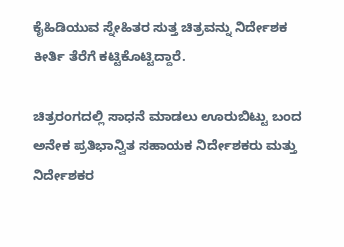ಕೈಹಿಡಿಯುವ ಸ್ನೇಹಿತರ ಸುತ್ತ ಚಿತ್ರವನ್ನು ನಿರ್ದೇಶಕ ಕೀರ್ತಿ ತೆರೆಗೆ ಕಟ್ಟಿಕೊಟ್ಟಿದ್ದಾರೆ.

ಚಿತ್ರರಂಗದಲ್ಲಿ ಸಾಧನೆ ಮಾಡಲು ಊರುಬಿಟ್ಟು ಬಂದ ಅನೇಕ ಪ್ರತಿಭಾನ್ವಿತ ಸಹಾಯಕ ನಿರ್ದೇಶಕರು ಮತ್ತು ನಿರ್ದೇಶಕರ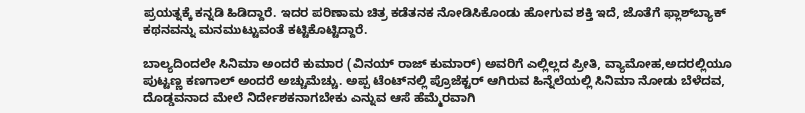ಪ್ರಯತ್ನಕ್ಕೆ ಕನ್ನಡಿ ಹಿಡಿದ್ದಾರೆ. ಇದರ ಪರಿಣಾಮ ಚಿತ್ರ ಕಡೆತನಕ ನೋಡಿಸಿಕೊಂಡು ಹೋಗುವ ಶಕ್ತಿ ಇದೆ, ಜೊತೆಗೆ ಫ್ಲಾಶ್‍ಬ್ಯಾಕ್ ಕಥನವನ್ನು ಮನಮುಟ್ಟುವಂತೆ ಕಟ್ಟಿಕೊಟ್ಟಿದ್ದಾರೆ.

ಬಾಲ್ಯದಿಂದಲೇ ಸಿನಿಮಾ ಅಂದರೆ ಕುಮಾರ (ವಿನಯ್ ರಾಜ್ ಕುಮಾರ್) ಅವರಿಗೆ ಎಲ್ಲಿಲ್ಲದ ಪ್ರೀತಿ, ವ್ಯಾಮೋಹ,ಅದರಲ್ಲಿಯೂ ಪುಟ್ಟಣ್ಣ ಕಣಗಾಲ್ ಅಂದರೆ ಅಚ್ಚುಮೆಚ್ಚು. ಅಪ್ಪ ಟೆಂಟ್‍ನಲ್ಲಿ ಪ್ರೊಜೆಕ್ಟರ್ ಆಗಿರುವ ಹಿನ್ನೆಲೆಯಲ್ಲಿ ಸಿನಿಮಾ ನೋಡು ಬೆಳೆದವ, ದೊಡ್ಡವನಾದ ಮೇಲೆ ನಿರ್ದೇಶಕನಾಗಬೇಕು ಎನ್ನುವ ಆಸೆ ಹೆಮ್ಮೆರವಾಗಿ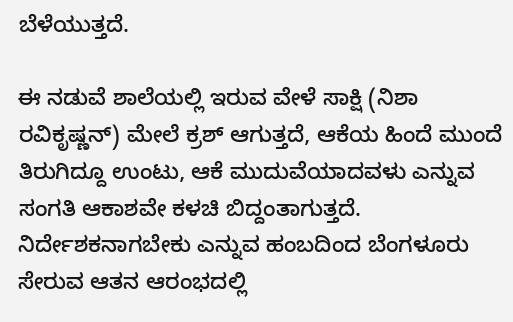ಬೆಳೆಯುತ್ತದೆ.

ಈ ನಡುವೆ ಶಾಲೆಯಲ್ಲಿ ಇರುವ ವೇಳೆ ಸಾಕ್ಷಿ (ನಿಶಾ ರವಿಕೃಷ್ಣನ್) ಮೇಲೆ ಕ್ರಶ್ ಆಗುತ್ತದೆ, ಆಕೆಯ ಹಿಂದೆ ಮುಂದೆ ತಿರುಗಿದ್ದೂ ಉಂಟು, ಆಕೆ ಮುದುವೆಯಾದವಳು ಎನ್ನುವ ಸಂಗತಿ ಆಕಾಶವೇ ಕಳಚಿ ಬಿದ್ದಂತಾಗುತ್ತದೆ. ನಿರ್ದೇಶಕನಾಗಬೇಕು ಎನ್ನುವ ಹಂಬದಿಂದ ಬೆಂಗಳೂರು ಸೇರುವ ಆತನ ಆರಂಭದಲ್ಲಿ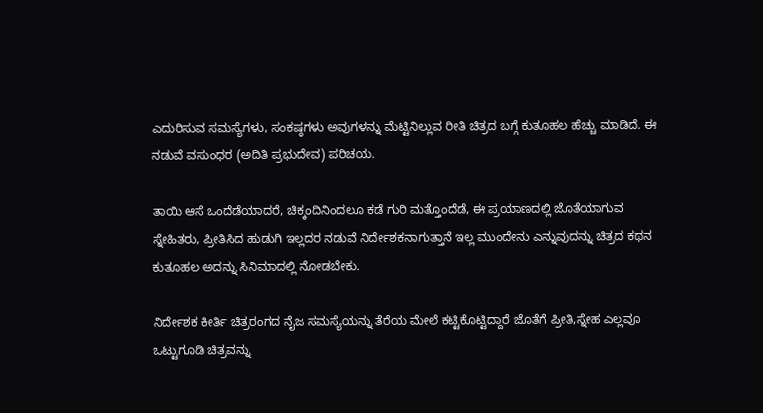ಎದುರಿಸುವ ಸಮಸ್ಯೆಗಳು, ಸಂಕಷ್ಠಗಳು ಅವುಗಳನ್ನು ಮೆಟ್ಟಿನಿಲ್ಲುವ ರೀತಿ ಚಿತ್ರದ ಬಗ್ಗೆ ಕುತೂಹಲ ಹೆಚ್ಚು ಮಾಡಿದೆ. ಈ ನಡುವೆ ವಸುಂಧರ (ಅದಿತಿ ಪ್ರಭುದೇವ) ಪರಿಚಯ.

ತಾಯಿ ಆಸೆ ಒಂದೆಡೆಯಾದರೆ, ಚಿಕ್ಕಂದಿನಿಂದಲೂ ಕಡೆ ಗುರಿ ಮತ್ತೊಂದೆಡೆ, ಈ ಪ್ರಯಾಣದಲ್ಲಿ ಜೊತೆಯಾಗುವ ಸ್ನೇಹಿತರು, ಪ್ರೀತಿಸಿದ ಹುಡುಗಿ ಇಲ್ಲದರ ನಡುವೆ ನಿರ್ದೇಶಕನಾಗುತ್ತಾನೆ ಇಲ್ಲ ಮುಂದೇನು ಎನ್ನುವುದನ್ನು ಚಿತ್ರದ ಕಥನ ಕುತೂಹಲ ಅದನ್ನು ಸಿನಿಮಾದಲ್ಲಿ ನೋಡಬೇಕು.

ನಿರ್ದೇಶಕ ಕೀರ್ತಿ ಚಿತ್ರರಂಗದ ನೈಜ ಸಮಸ್ಯೆಯನ್ನು ತೆರೆಯ ಮೇಲೆ ಕಟ್ಟಿಕೊಟ್ಟಿದ್ದಾರೆ ಜೊತೆಗೆ ಪ್ರೀತಿ,ಸ್ನೇಹ ಎಲ್ಲವೂ ಒಟ್ಟುಗೂಡಿ ಚಿತ್ರವನ್ನು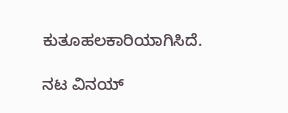ಕುತೂಹಲಕಾರಿಯಾಗಿಸಿದೆ.

ನಟ ವಿನಯ್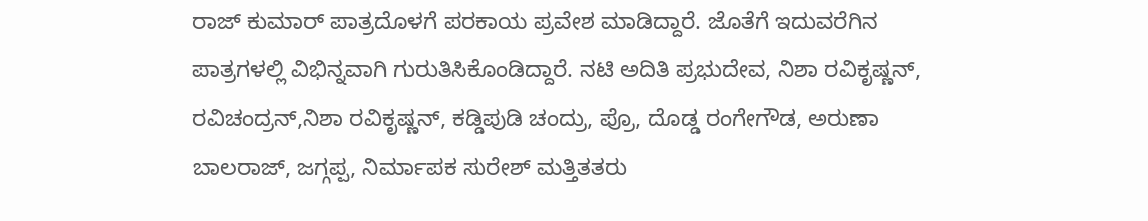ರಾಜ್ ಕುಮಾರ್ ಪಾತ್ರದೊಳಗೆ ಪರಕಾಯ ಪ್ರವೇಶ ಮಾಡಿದ್ದಾರೆ. ಜೊತೆಗೆ ಇದುವರೆಗಿನ ಪಾತ್ರಗಳಲ್ಲಿ ವಿಭಿನ್ನವಾಗಿ ಗುರುತಿಸಿಕೊಂಡಿದ್ದಾರೆ. ನಟಿ ಅದಿತಿ ಪ್ರಭುದೇವ, ನಿಶಾ ರವಿಕೃಷ್ಣನ್, ರವಿಚಂದ್ರನ್,ನಿಶಾ ರವಿಕೃಷ್ಣನ್, ಕಡ್ಡಿಪುಡಿ ಚಂದ್ರು, ಪ್ರೊ, ದೊಡ್ಡ ರಂಗೇಗೌಡ, ಅರುಣಾ ಬಾಲರಾಜ್, ಜಗ್ಗಪ್ಪ, ನಿರ್ಮಾಪಕ ಸುರೇಶ್ ಮತ್ತಿತತರು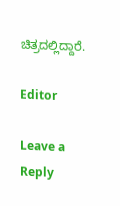ಚಿತ್ರದಲ್ಲಿದ್ದಾರೆ.

Editor

Leave a Reply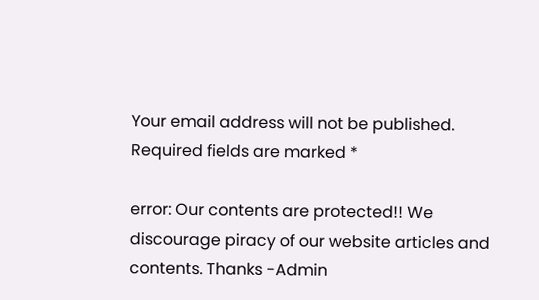Your email address will not be published. Required fields are marked *

error: Our contents are protected!! We discourage piracy of our website articles and contents. Thanks -Admin